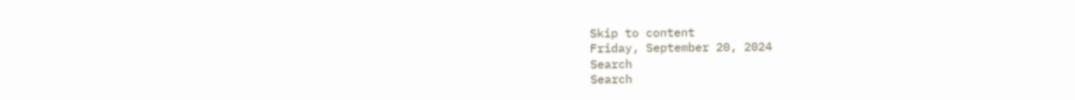Skip to content
Friday, September 20, 2024
Search
Search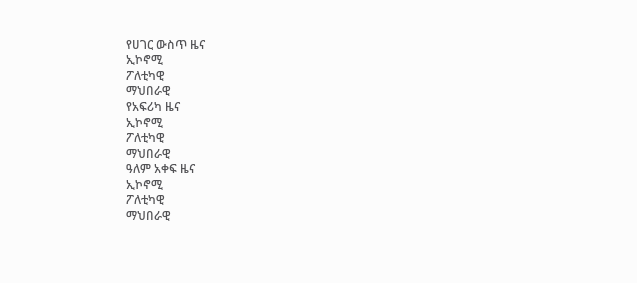የሀገር ውስጥ ዜና
ኢኮኖሚ
ፖለቲካዊ
ማህበራዊ
የአፍሪካ ዜና
ኢኮኖሚ
ፖለቲካዊ
ማህበራዊ
ዓለም አቀፍ ዜና
ኢኮኖሚ
ፖለቲካዊ
ማህበራዊ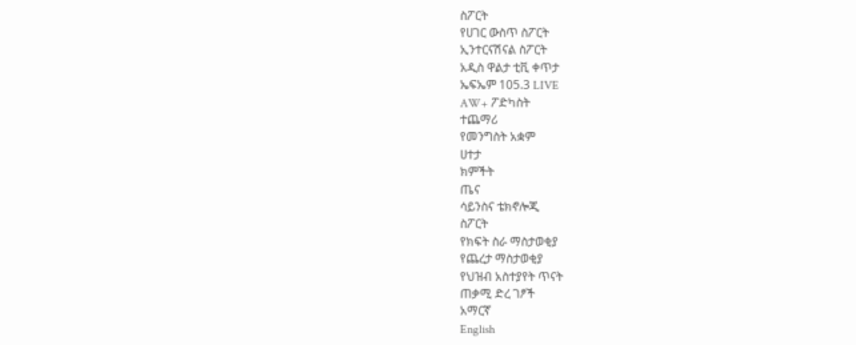ስፖርት
የሀገር ውስጥ ስፖርት
ኢንተርናሽናል ስፖርት
አዲስ ዋልታ ቲቪ ቀጥታ
ኤፍኤም 105.3 LIVE
AW+ ፖድካስት
ተጨማሪ
የመንግስት አቋም
ሀተታ
ክምችት
ጤና
ሳይንስና ቴክኖሎጂ
ስፖርት
የክፍት ስራ ማስታወቂያ
የጨረታ ማስታወቂያ
የህዝብ አስተያየት ጥናት
ጠቃሚ ድረ ገፆች
አማርኛ
English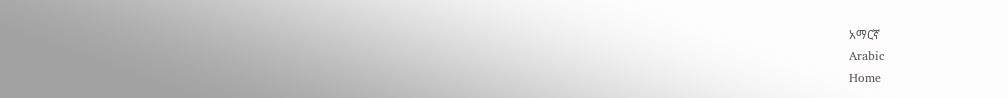አማርኛ
Arabic
Home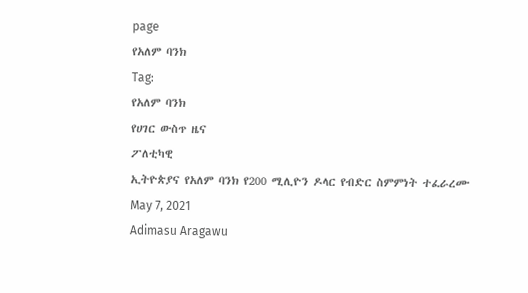page
የአለም ባንክ
Tag:
የአለም ባንክ
የሀገር ውስጥ ዜና
ፖለቲካዊ
ኢትዮጵያና የአለም ባንክ የ200 ሚሊዮን ዶላር የብድር ስምምነት ተፈራረሙ
May 7, 2021
Adimasu Aragawu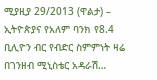ሚያዚያ 29/2013 (ዋልታ) – ኢትዮጵያና የአለም ባንክ የ8.4 ቢሊዮን ብር የብድር ስምምነት ዛሬ በገንዘብ ሚኒስቴር አዳራሽ…